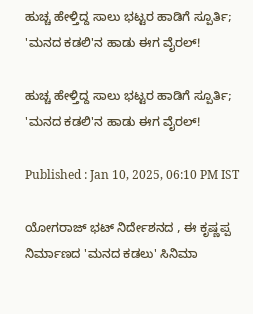ಹುಚ್ಚ ಹೇಳ್ತಿದ್ದ ಸಾಲು ಭಟ್ಟರ ಹಾಡಿಗೆ ಸ್ಪೂರ್ತಿ; 'ಮನದ ಕಡಲಿ'ನ ಹಾಡು ಈಗ ವೈರಲ್!

ಹುಚ್ಚ ಹೇಳ್ತಿದ್ದ ಸಾಲು ಭಟ್ಟರ ಹಾಡಿಗೆ ಸ್ಪೂರ್ತಿ; 'ಮನದ ಕಡಲಿ'ನ ಹಾಡು ಈಗ ವೈರಲ್!

Published : Jan 10, 2025, 06:10 PM IST

ಯೋಗರಾಜ್ ಭಟ್ ನಿರ್ದೇಶನದ , ಈ ಕೃಷ್ಣಪ್ಪ ನಿರ್ಮಾಣದ 'ಮನದ ಕಡಲು' ಸಿನಿಮಾ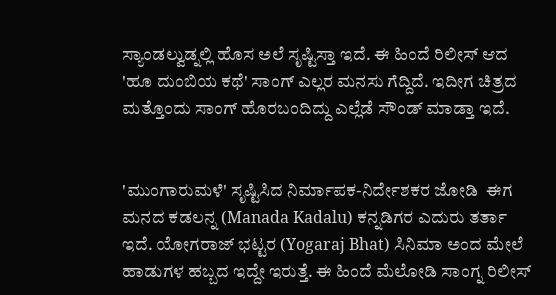ಸ್ಯಾಂಡಲ್ವುಡ್ನಲ್ಲಿ ಹೊಸ ಅಲೆ ಸೃಷ್ಟಿಸ್ತಾ ಇದೆ. ಈ ಹಿಂದೆ ರಿಲೀಸ್ ಆದ 'ಹೂ ದುಂಬಿಯ ಕಥೆ' ಸಾಂಗ್ ಎಲ್ಲರ ಮನಸು ಗೆದ್ದಿದೆ. ಇದೀಗ ಚಿತ್ರದ ಮತ್ತೊಂದು ಸಾಂಗ್ ಹೊರಬಂದಿದ್ದು ಎಲ್ಲೆಡೆ ಸೌಂಡ್ ಮಾಡ್ತಾ ಇದೆ.


'ಮುಂಗಾರುಮಳೆ' ಸೃಷ್ಟಿಸಿದ ನಿರ್ಮಾಪಕ-ನಿರ್ದೇಶಕರ ಜೋಡಿ  ಈಗ ಮನದ ಕಡಲನ್ನ (Manada Kadalu) ಕನ್ನಡಿಗರ ಎದುರು ತರ್ತಾ ಇದೆ. ಯೋಗರಾಜ್ ಭಟ್ಟರ (Yogaraj Bhat) ಸಿನಿಮಾ ಅಂದ ಮೇಲೆ ಹಾಡುಗಳ ಹಬ್ಬದ ಇದ್ದೇ ಇರುತ್ತೆ. ಈ ಹಿಂದೆ ಮೆಲೋಡಿ ಸಾಂಗ್ನ ರಿಲೀಸ್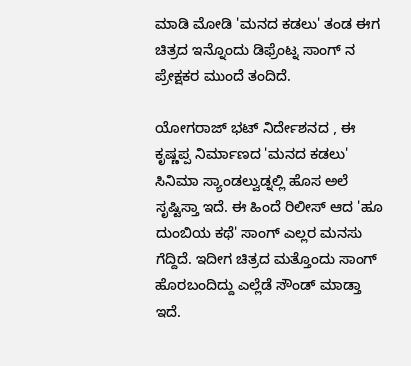ಮಾಡಿ ಮೋಡಿ 'ಮನದ ಕಡಲು' ತಂಡ ಈಗ ಚಿತ್ರದ ಇನ್ನೊಂದು ಡಿಫ್ರೆಂಟ್ನ ಸಾಂಗ್ ನ  ಪ್ರೇಕ್ಷಕರ ಮುಂದೆ ತಂದಿದೆ.

ಯೋಗರಾಜ್ ಭಟ್ ನಿರ್ದೇಶನದ , ಈ ಕೃಷ್ಣಪ್ಪ ನಿರ್ಮಾಣದ 'ಮನದ ಕಡಲು' ಸಿನಿಮಾ ಸ್ಯಾಂಡಲ್ವುಡ್ನಲ್ಲಿ ಹೊಸ ಅಲೆ ಸೃಷ್ಟಿಸ್ತಾ ಇದೆ. ಈ ಹಿಂದೆ ರಿಲೀಸ್ ಆದ 'ಹೂ ದುಂಬಿಯ ಕಥೆ' ಸಾಂಗ್ ಎಲ್ಲರ ಮನಸು ಗೆದ್ದಿದೆ. ಇದೀಗ ಚಿತ್ರದ ಮತ್ತೊಂದು ಸಾಂಗ್ ಹೊರಬಂದಿದ್ದು ಎಲ್ಲೆಡೆ ಸೌಂಡ್ ಮಾಡ್ತಾ ಇದೆ.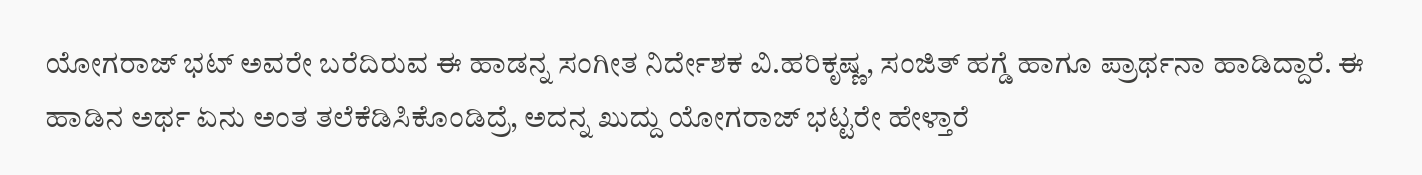ಯೋಗರಾಜ್ ಭಟ್ ಅವರೇ ಬರೆದಿರುವ ಈ ಹಾಡನ್ನ ಸಂಗೀತ ನಿರ್ದೇಶಕ ವಿ.ಹರಿಕೃಷ್ಣ, ಸಂಜಿತ್ ಹಗ್ಡೆ ಹಾಗೂ ಪ್ರಾರ್ಥನಾ ಹಾಡಿದ್ದಾರೆ. ಈ ಹಾಡಿನ ಅರ್ಥ ಏನು ಅಂತ ತಲೆಕೆಡಿಸಿಕೊಂಡಿದ್ರೆ, ಅದನ್ನ ಖುದ್ದು ಯೋಗರಾಜ್ ಭಟ್ಟರೇ ಹೇಳ್ತಾರೆ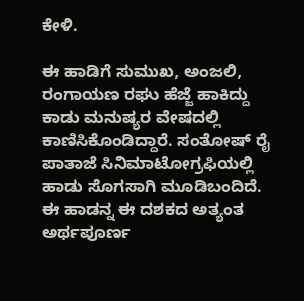ಕೇಳಿ.

ಈ ಹಾಡಿಗೆ ಸುಮುಖ, ಅಂಜಲಿ, ರಂಗಾಯಣ ರಘು ಹೆಜ್ಜೆ ಹಾಕಿದ್ದು ಕಾಡು ಮನುಷ್ಯರ ವೇಷದಲ್ಲಿ ಕಾಣಿಸಿಕೊಂಡಿದ್ದಾರೆ. ಸಂತೋಷ್ ರೈ ಪಾತಾಜೆ ಸಿನಿಮಾಟೋಗ್ರಫಿಯಲ್ಲಿ ಹಾಡು ಸೊಗಸಾಗಿ ಮೂಡಿಬಂದಿದೆ. ಈ ಹಾಡನ್ನ ಈ ದಶಕದ ಅತ್ಯಂತ ಅರ್ಥಪೂರ್ಣ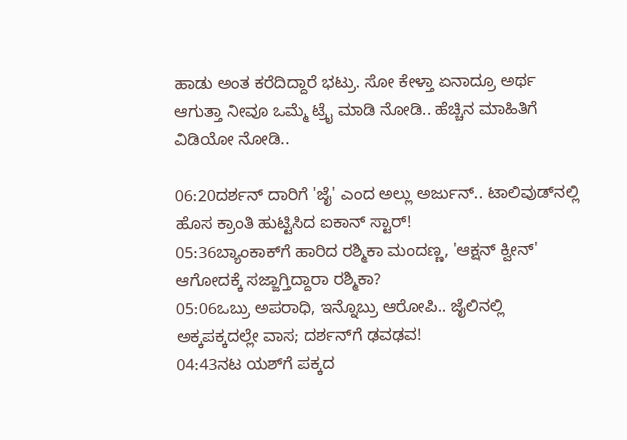ಹಾಡು ಅಂತ ಕರೆದಿದ್ದಾರೆ ಭಟ್ರು. ಸೋ ಕೇಳ್ತಾ ಏನಾದ್ರೂ ಅರ್ಥ ಆಗುತ್ತಾ ನೀವೂ ಒಮ್ಮೆ ಟ್ರೈ ಮಾಡಿ ನೋಡಿ.. ಹೆಚ್ಚಿನ ಮಾಹಿತಿಗೆ ವಿಡಿಯೋ ನೋಡಿ..

06:20ದರ್ಶನ್‌ ದಾರಿಗೆ 'ಜೈ' ಎಂದ ಅಲ್ಲು ಅರ್ಜುನ್.. ಟಾಲಿವುಡ್‌ನಲ್ಲಿ ಹೊಸ ಕ್ರಾಂತಿ ಹುಟ್ಟಿಸಿದ ಐಕಾನ್ ಸ್ಟಾರ್!
05:36ಬ್ಯಾಂಕಾಕ್‌ಗೆ ಹಾರಿದ ರಶ್ಮಿಕಾ ಮಂದಣ್ಣ, 'ಆಕ್ಷನ್ ಕ್ವೀನ್' ಆಗೋದಕ್ಕೆ ಸಜ್ಜಾಗ್ತಿದ್ದಾರಾ ರಶ್ಮಿಕಾ?
05:06ಒಬ್ರು ಅಪರಾಧಿ, ಇನ್ನೊಬ್ರು ಆರೋಪಿ.. ಜೈಲಿನಲ್ಲಿ ಅಕ್ಕಪಕ್ಕದಲ್ಲೇ ವಾಸ; ದರ್ಶನ್‌ಗೆ ಢವಢವ!
04:43ನಟ ಯಶ್‌ಗೆ ಪಕ್ಕದ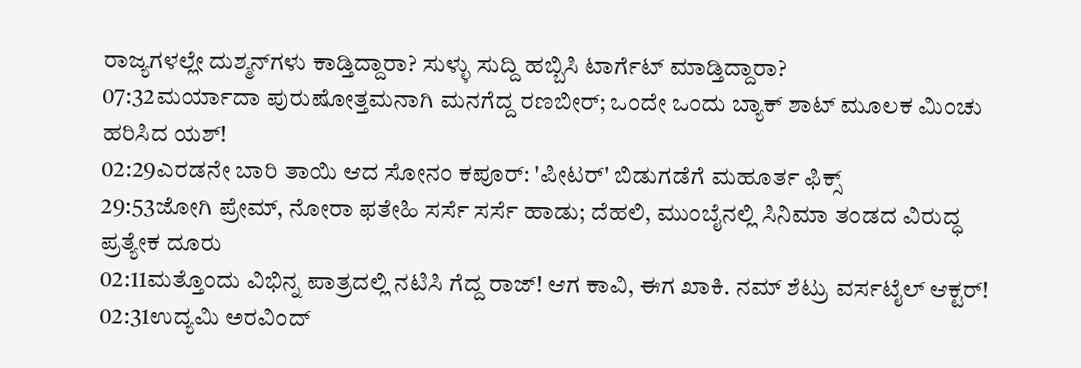ರಾಜ್ಯಗಳಲ್ಲೇ ದುಶ್ಮನ್‌ಗಳು ಕಾಡ್ತಿದ್ದಾರಾ? ಸುಳ್ಳು ಸುದ್ದಿ ಹಬ್ಬಿಸಿ ಟಾರ್ಗೆಟ್‌ ಮಾಡ್ತಿದ್ದಾರಾ?
07:32ಮರ್ಯಾದಾ ಪುರುಷೋತ್ತಮನಾಗಿ ಮನಗೆದ್ದ ರಣಬೀರ್; ಒಂದೇ ಒಂದು ಬ್ಯಾಕ್ ಶಾಟ್ ಮೂಲಕ ಮಿಂಚು ಹರಿಸಿದ ಯಶ್!
02:29ಎರಡನೇ ಬಾರಿ ತಾಯಿ ಆದ ಸೋನಂ ಕಪೂರ್: 'ಪೀಟರ್' ಬಿಡುಗಡೆಗೆ ಮಹೂರ್ತ ಫಿಕ್ಸ್
29:53ಜೋಗಿ ಪ್ರೇಮ್‌, ನೋರಾ ಫತೇಹಿ ಸರ್ಸೆ ಸರ್ಸೆ ಹಾಡು; ದೆಹಲಿ, ಮುಂಬೈನಲ್ಲಿ ಸಿನಿಮಾ ತಂಡದ ವಿರುದ್ಧ ಪ್ರತ್ಯೇಕ ದೂರು
02:11ಮತ್ತೊಂದು ವಿಭಿನ್ನ ಪಾತ್ರದಲ್ಲಿ ನಟಿಸಿ ಗೆದ್ದ ರಾಜ್! ಆಗ ಕಾವಿ, ಈಗ ಖಾಕಿ. ನಮ್ ಶೆಟ್ರು ವರ್ಸಟೈಲ್ ಆಕ್ಟರ್!
02:31ಉದ್ಯಮಿ ಅರವಿಂದ್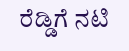ರೆಡ್ಡಿಗೆ ನಟಿ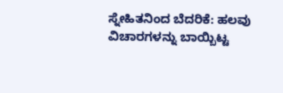ಸ್ನೇಹಿತನಿಂದ ಬೆದರಿಕೆ: ಹಲವು ವಿಚಾರಗಳನ್ನು ಬಾಯ್ಬಿಟ್ಟ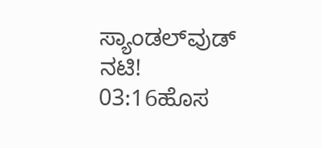ಸ್ಯಾಂಡಲ್‌ವುಡ್ ನಟಿ!
03:16ಹೊಸ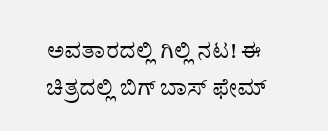ಅವತಾರದಲ್ಲಿ ಗಿಲ್ಲಿ ನಟ! ಈ ಚಿತ್ರದಲ್ಲಿ ಬಿಗ್ ಬಾಸ್ ಫೇಮ್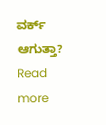ವರ್ಕ್ ಆಗುತ್ತಾ?
Read more